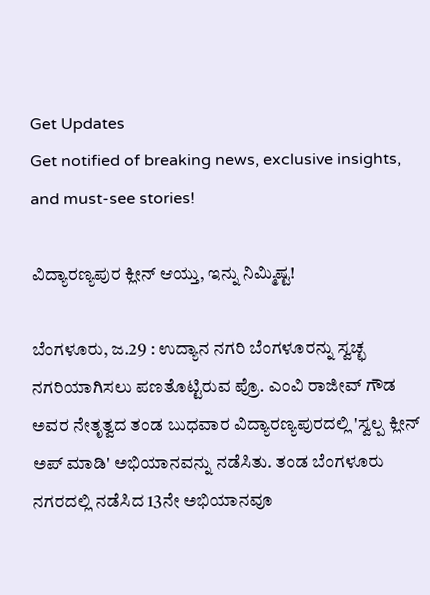Get Updates
Get notified of breaking news, exclusive insights, and must-see stories!

ವಿದ್ಯಾರಣ್ಯಪುರ ಕ್ಲೀನ್ ಆಯ್ತು, ಇನ್ನು ನಿಮ್ಮಿಷ್ಟ!

ಬೆಂಗಳೂರು, ಜ.29 : ಉದ್ಯಾನ ನಗರಿ ಬೆಂಗಳೂರನ್ನು ಸ್ವಚ್ಛ ನಗರಿಯಾಗಿಸಲು ಪಣತೊಟ್ಟಿರುವ ಪ್ರೊ. ಎಂವಿ ರಾಜೀವ್ ಗೌಡ ಅವರ ನೇತೃತ್ವದ ತಂಡ ಬುಧವಾರ ವಿದ್ಯಾರಣ್ಯಪುರದಲ್ಲಿ 'ಸ್ವಲ್ಪ ಕ್ಲೀನ್ ಅಪ್ ಮಾಡಿ' ಅಭಿಯಾನವನ್ನು ನಡೆಸಿತು. ತಂಡ ಬೆಂಗಳೂರು ನಗರದಲ್ಲಿ ನಡೆಸಿದ 13ನೇ ಅಭಿಯಾನವೂ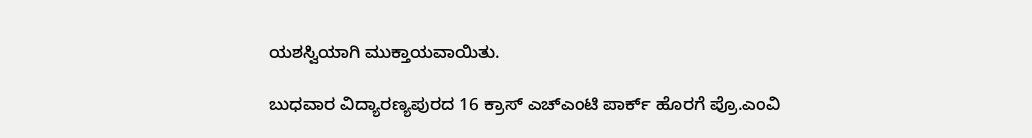ಯಶಸ್ವಿಯಾಗಿ ಮುಕ್ತಾಯವಾಯಿತು.

ಬುಧವಾರ ವಿದ್ಯಾರಣ್ಯಪುರದ 16 ಕ್ರಾಸ್ ಎಚ್ಎಂಟಿ ಪಾರ್ಕ್ ಹೊರಗೆ ಪ್ರೊ.ಎಂವಿ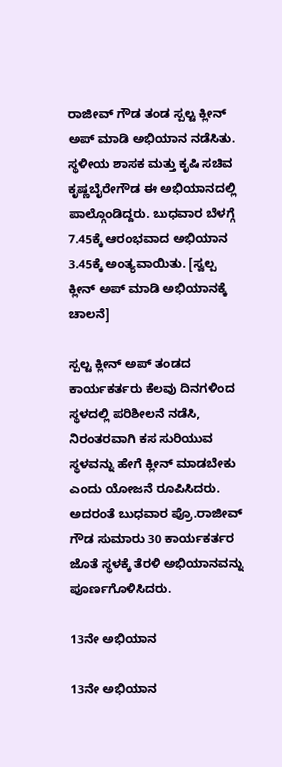ರಾಜೀವ್ ಗೌಡ ತಂಡ ಸ್ಪಲ್ಟ ಕ್ಲೀನ್ ಅಪ್ ಮಾಡಿ ಅಭಿಯಾನ ನಡೆಸಿತು. ಸ್ಥಳೀಯ ಶಾಸಕ ಮತ್ತು ಕೃಷಿ ಸಚಿವ ಕೃಷ್ಣಬೈರೇಗೌಡ ಈ ಅಭಿಯಾನದಲ್ಲಿ ಪಾಲ್ಗೊಂಡಿದ್ದರು. ಬುಧವಾರ ಬೆಳಗ್ಗೆ 7.45ಕ್ಕೆ ಆರಂಭವಾದ ಅಭಿಯಾನ 3.45ಕ್ಕೆ ಅಂತ್ಯವಾಯಿತು. [ಸ್ವಲ್ಪ ಕ್ಲೀನ್ ಅಪ್ ಮಾಡಿ ಅಭಿಯಾನಕ್ಕೆ ಚಾಲನೆ]

ಸ್ಪಲ್ಟ ಕ್ಲೀನ್ ಅಪ್ ತಂಡದ ಕಾರ್ಯಕರ್ತರು ಕೆಲವು ದಿನಗಳಿಂದ ಸ್ಥಳದಲ್ಲಿ ಪರಿಶೀಲನೆ ನಡೆಸಿ, ನಿರಂತರವಾಗಿ ಕಸ ಸುರಿಯುವ ಸ್ಥಳವನ್ನು ಹೇಗೆ ಕ್ಲೀನ್ ಮಾಡಬೇಕು ಎಂದು ಯೋಜನೆ ರೂಪಿಸಿದರು. ಅದರಂತೆ ಬುಧವಾರ ಪ್ರೊ.ರಾಜೀವ್ ಗೌಡ ಸುಮಾರು 30 ಕಾರ್ಯಕರ್ತರ ಜೊತೆ ಸ್ಥಳಕ್ಕೆ ತೆರಳಿ ಅಭಿಯಾನವನ್ನು ಪೂರ್ಣಗೊಳಿಸಿದರು.

13ನೇ ಅಭಿಯಾನ

13ನೇ ಅಭಿಯಾನ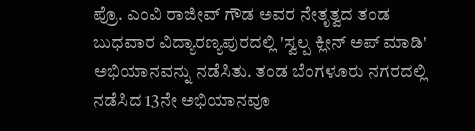ಪ್ರೊ. ಎಂವಿ ರಾಜೀವ್ ಗೌಡ ಅವರ ನೇತೃತ್ವದ ತಂಡ ಬುಧವಾರ ವಿದ್ಯಾರಣ್ಯಪುರದಲ್ಲಿ 'ಸ್ವಲ್ಪ ಕ್ಲೀನ್ ಅಪ್ ಮಾಡಿ' ಅಭಿಯಾನವನ್ನು ನಡೆಸಿತು. ತಂಡ ಬೆಂಗಳೂರು ನಗರದಲ್ಲಿ ನಡೆಸಿದ 13ನೇ ಅಭಿಯಾನವೂ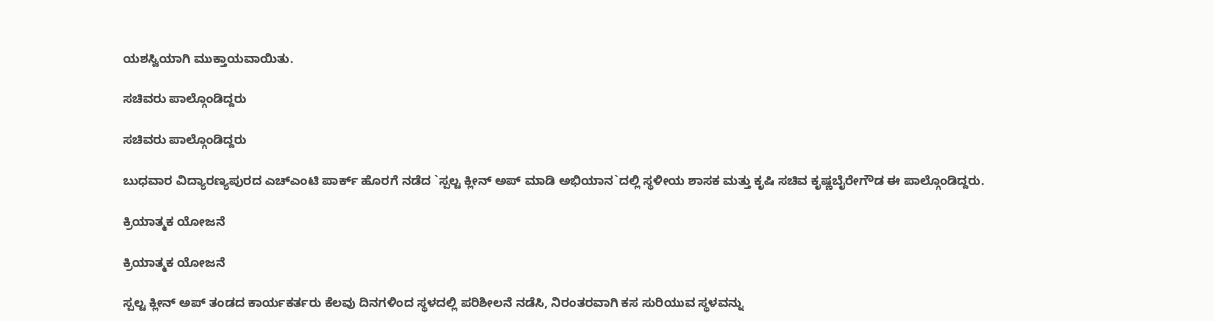ಯಶಸ್ವಿಯಾಗಿ ಮುಕ್ತಾಯವಾಯಿತು.

ಸಚಿವರು ಪಾಲ್ಗೊಂಡಿದ್ದರು

ಸಚಿವರು ಪಾಲ್ಗೊಂಡಿದ್ದರು

ಬುಧವಾರ ವಿದ್ಯಾರಣ್ಯಪುರದ ಎಚ್ಎಂಟಿ ಪಾರ್ಕ್ ಹೊರಗೆ ನಡೆದ `ಸ್ಪಲ್ಟ ಕ್ಲೀನ್ ಅಪ್ ಮಾಡಿ ಅಭಿಯಾನ`ದಲ್ಲಿ ಸ್ಥಳೀಯ ಶಾಸಕ ಮತ್ತು ಕೃಷಿ ಸಚಿವ ಕೃಷ್ಣಬೈರೇಗೌಡ ಈ ಪಾಲ್ಗೊಂಡಿದ್ದರು.

ಕ್ರಿಯಾತ್ಮಕ ಯೋಜನೆ

ಕ್ರಿಯಾತ್ಮಕ ಯೋಜನೆ

ಸ್ಪಲ್ಟ ಕ್ಲೀನ್ ಅಪ್ ತಂಡದ ಕಾರ್ಯಕರ್ತರು ಕೆಲವು ದಿನಗಳಿಂದ ಸ್ಥಳದಲ್ಲಿ ಪರಿಶೀಲನೆ ನಡೆಸಿ, ನಿರಂತರವಾಗಿ ಕಸ ಸುರಿಯುವ ಸ್ಥಳವನ್ನು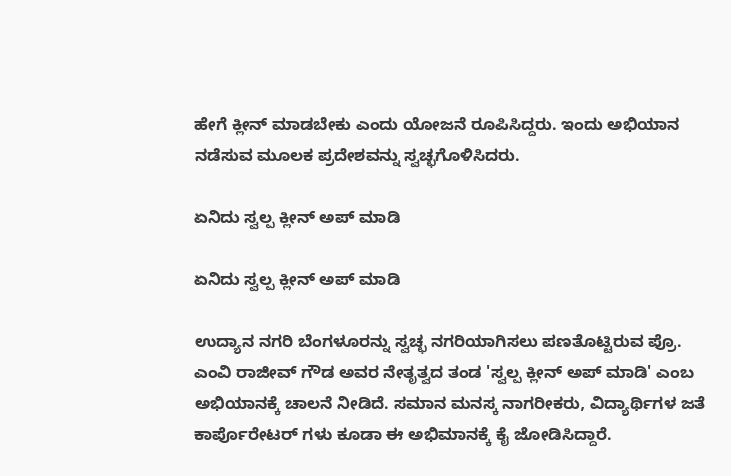ಹೇಗೆ ಕ್ಲೀನ್ ಮಾಡಬೇಕು ಎಂದು ಯೋಜನೆ ರೂಪಿಸಿದ್ದರು. ಇಂದು ಅಭಿಯಾನ ನಡೆಸುವ ಮೂಲಕ ಪ್ರದೇಶವನ್ನು ಸ್ವಚ್ಛಗೊಳಿಸಿದರು.

ಏನಿದು ಸ್ವಲ್ಪ ಕ್ಲೀನ್ ಅಪ್ ಮಾಡಿ

ಏನಿದು ಸ್ವಲ್ಪ ಕ್ಲೀನ್ ಅಪ್ ಮಾಡಿ

ಉದ್ಯಾನ ನಗರಿ ಬೆಂಗಳೂರನ್ನು ಸ್ವಚ್ಛ ನಗರಿಯಾಗಿಸಲು ಪಣತೊಟ್ಟಿರುವ ಪ್ರೊ. ಎಂವಿ ರಾಜೀವ್ ಗೌಡ ಅವರ ನೇತೃತ್ವದ ತಂಡ 'ಸ್ವಲ್ಪ ಕ್ಲೀನ್ ಅಪ್ ಮಾಡಿ' ಎಂಬ ಅಭಿಯಾನಕ್ಕೆ ಚಾಲನೆ ನೀಡಿದೆ. ಸಮಾನ ಮನಸ್ಕ ನಾಗರೀಕರು, ವಿದ್ಯಾರ್ಥಿಗಳ ಜತೆ ಕಾರ್ಪೊರೇಟರ್ ಗಳು ಕೂಡಾ ಈ ಅಭಿಮಾನಕ್ಕೆ ಕೈ ಜೋಡಿಸಿದ್ದಾರೆ.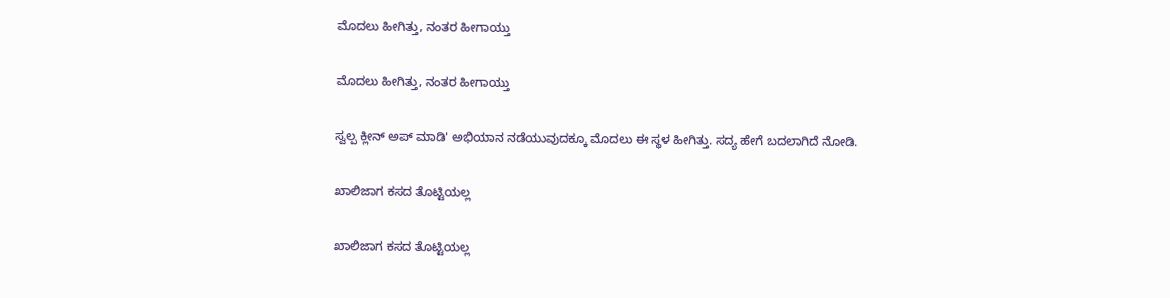ಮೊದಲು ಹೀಗಿತ್ತು, ನಂತರ ಹೀಗಾಯ್ತು

ಮೊದಲು ಹೀಗಿತ್ತು, ನಂತರ ಹೀಗಾಯ್ತು

ಸ್ವಲ್ಪ ಕ್ಲೀನ್ ಅಪ್ ಮಾಡಿ' ಅಭಿಯಾನ ನಡೆಯುವುದಕ್ಕೂ ಮೊದಲು ಈ ಸ್ಥಳ ಹೀಗಿತ್ತು. ಸದ್ಯ ಹೇಗೆ ಬದಲಾಗಿದೆ ನೋಡಿ.

ಖಾಲಿಜಾಗ ಕಸದ ತೊಟ್ಟಿಯಲ್ಲ

ಖಾಲಿಜಾಗ ಕಸದ ತೊಟ್ಟಿಯಲ್ಲ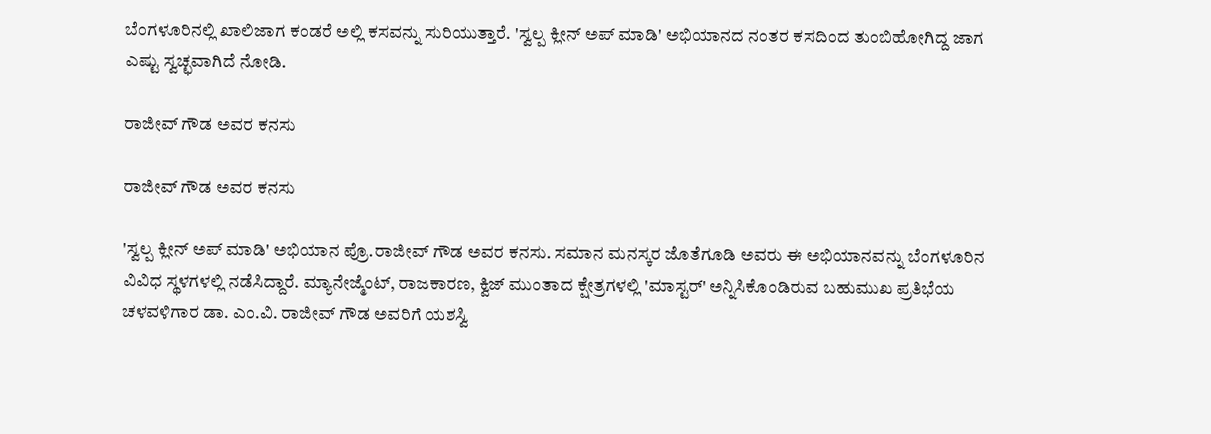ಬೆಂಗಳೂರಿನಲ್ಲಿ ಖಾಲಿಜಾಗ ಕಂಡರೆ ಅಲ್ಲಿ ಕಸವನ್ನು ಸುರಿಯುತ್ತಾರೆ. 'ಸ್ವಲ್ಪ ಕ್ಲೀನ್ ಅಪ್ ಮಾಡಿ' ಅಭಿಯಾನದ ನಂತರ ಕಸದಿಂದ ತುಂಬಿಹೋಗಿದ್ದ ಜಾಗ ಎಷ್ಟು ಸ್ವಚ್ಛವಾಗಿದೆ ನೋಡಿ.

ರಾಜೀವ್ ಗೌಡ ಅವರ ಕನಸು

ರಾಜೀವ್ ಗೌಡ ಅವರ ಕನಸು

'ಸ್ವಲ್ಪ ಕ್ಲೀನ್ ಅಪ್ ಮಾಡಿ' ಅಭಿಯಾನ ಪ್ರೊ.ರಾಜೀವ್ ಗೌಡ ಅವರ ಕನಸು. ಸಮಾನ ಮನಸ್ಕರ ಜೊತೆಗೂಡಿ ಅವರು ಈ ಅಭಿಯಾನವನ್ನು ಬೆಂಗಳೂರಿನ ವಿವಿಧ ಸ್ಥಳಗಳಲ್ಲಿ ನಡೆಸಿದ್ದಾರೆ. ಮ್ಯಾನೇಜ್ಮೆಂಟ್, ರಾಜಕಾರಣ, ಕ್ವಿಜ್ ಮುಂತಾದ ಕ್ಷೇತ್ರಗಳಲ್ಲಿ 'ಮಾಸ್ಟರ್' ಅನ್ನಿಸಿಕೊಂಡಿರುವ ಬಹುಮುಖ ಪ್ರತಿಭೆಯ ಚಳವಳಿಗಾರ ಡಾ. ಎಂ.ವಿ. ರಾಜೀವ್ ಗೌಡ ಅವರಿಗೆ ಯಶಸ್ವಿ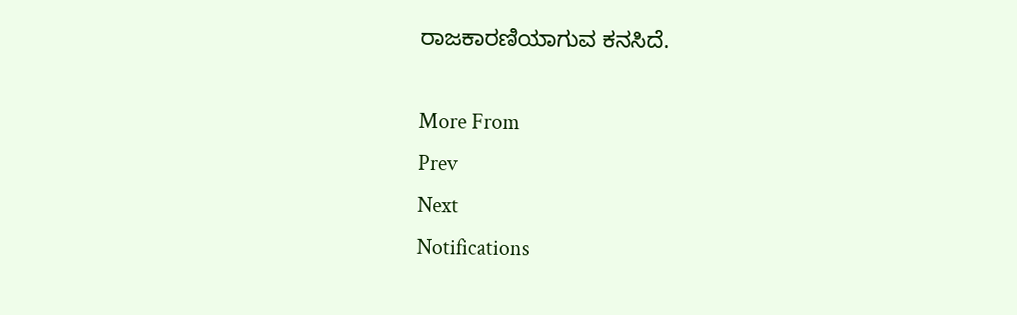ರಾಜಕಾರಣಿಯಾಗುವ ಕನಸಿದೆ.

More From
Prev
Next
Notifications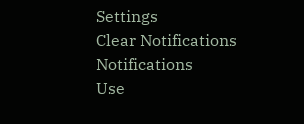Settings
Clear Notifications
Notifications
Use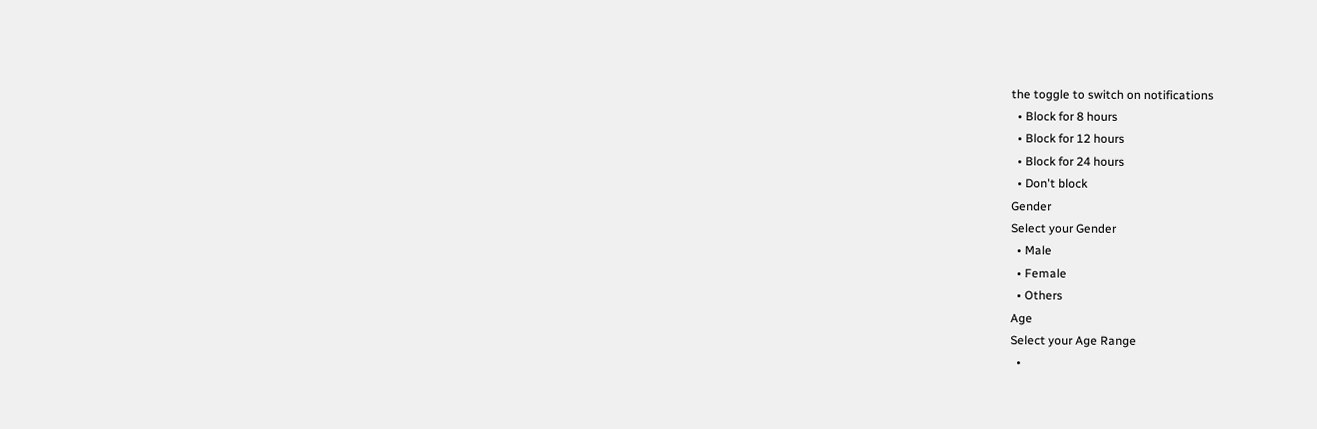the toggle to switch on notifications
  • Block for 8 hours
  • Block for 12 hours
  • Block for 24 hours
  • Don't block
Gender
Select your Gender
  • Male
  • Female
  • Others
Age
Select your Age Range
  •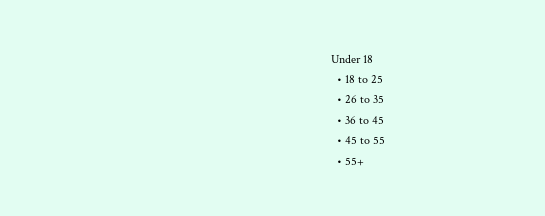Under 18
  • 18 to 25
  • 26 to 35
  • 36 to 45
  • 45 to 55
  • 55+